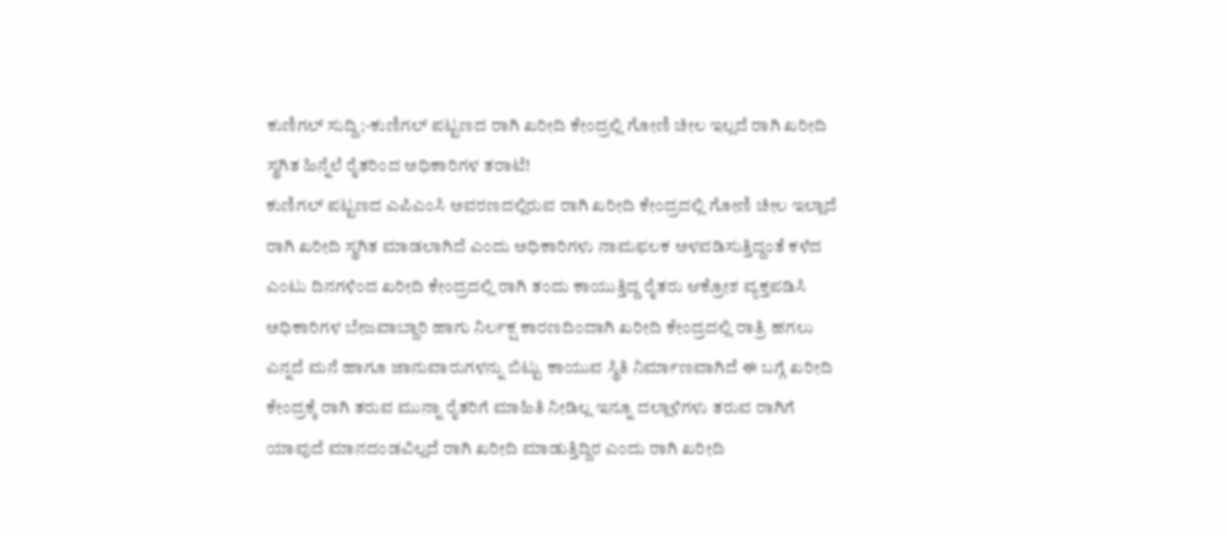ಕುಣಿಗಲ್ ಸುದ್ದಿ;-ಕುಣಿಗಲ್ ಪಟ್ಟಣದ ರಾಗಿ ಖರೀದಿ ಕೇಂದ್ರಲ್ಲಿ ಗೋಣಿ ಚೀಲ ಇಲ್ಲದೆ ರಾಗಿ ಖರೀದಿ ಸ್ಥಗಿತ ಹಿನ್ನೆಲೆ ರೈತರಿಂದ ಅಧಿಕಾರಿಗಳ ತರಾಟೆ!
ಕುಣಿಗಲ್ ಪಟ್ಟಣದ ಎಪಿಎಂಸಿ ಅವರಣದಲ್ಲಿರುವ ರಾಗಿ ಖರೀದಿ ಕೇಂದ್ರದಲ್ಲಿ ಗೋಣಿ ಚೀಲ ಇಲ್ಲಾದೆ ರಾಗಿ ಖರೀದಿ ಸ್ಥಗಿತ ಮಾಡಲಾಗಿದೆ ಎಂದು ಅಧಿಕಾರಿಗಳು ನಾಮಫಲಕ ಅಳವಡಿಸುತ್ತಿದ್ದಂತೆ ಕಳೆದ ಎಂಟು ದಿನಗಳಿಂದ ಖರೀದಿ ಕೇಂದ್ರದಲ್ಲಿ ರಾಗಿ ತಂದು ಕಾಯುತ್ತಿದ್ದ ರೈತರು ಆಕ್ರೋಶ ವ್ಯಕ್ತಪಡಿಸಿ ಅಧಿಕಾರಿಗಳ ಬೇಜವಾಬ್ದಾರಿ ಹಾಗು ನಿರ್ಲಕ್ಷ ಕಾರಣದಿಂದಾಗಿ ಖರೀದಿ ಕೇಂದ್ರದಲ್ಲಿ ರಾತ್ರಿ ಹಗಲು ಎನ್ನದೆ ಮನೆ ಹಾಗೂ ಜಾನುವಾರುಗಳನ್ನು ಬಿಟ್ಟು ಕಾಯುವ ಸ್ಥಿತಿ ನಿರ್ಮಾಣವಾಗಿದೆ ಈ ಬಗ್ಗೆ ಖರೀದಿ ಕೇಂದ್ರಕ್ಕೆ ರಾಗಿ ತರುವ ಮುನ್ನಾ ರೈತರಿಗೆ ಮಾಹಿತಿ ನೀಡಿಲ್ಲ ಇನ್ನೂ ದಲ್ಲಾಳಿಗಳು ತರುವ ರಾಗಿಗೆ ಯಾವುದೆ ಮಾನದಂಡವಿಲ್ಲದೆ ರಾಗಿ ಖರೀದಿ ಮಾಡುತ್ತಿದ್ದಿರ ಎಂದು ರಾಗಿ ಖರೀದಿ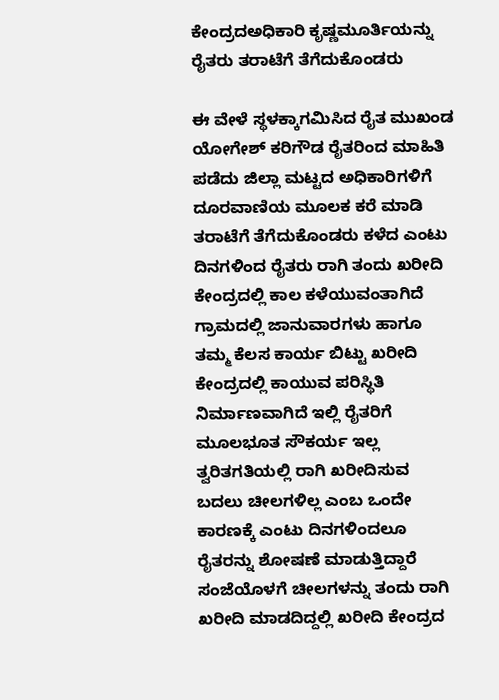ಕೇಂದ್ರದಅಧಿಕಾರಿ ಕೃಷ್ಣಮೂರ್ತಿಯನ್ನು ರೈತರು ತರಾಟೆಗೆ ತೆಗೆದುಕೊಂಡರು

ಈ ವೇಳೆ ಸ್ಥಳಕ್ಕಾಗಮಿಸಿದ ರೈತ ಮುಖಂಡ ಯೋಗೇಶ್ ಕರಿಗೌಡ ರೈತರಿಂದ ಮಾಹಿತಿ ಪಡೆದು ಜಿಲ್ಲಾ ಮಟ್ಟದ ಅಧಿಕಾರಿಗಳಿಗೆ ದೂರವಾಣಿಯ ಮೂಲಕ ಕರೆ ಮಾಡಿ ತರಾಟೆಗೆ ತೆಗೆದುಕೊಂಡರು ಕಳೆದ ಎಂಟು ದಿನಗಳಿಂದ ರೈತರು ರಾಗಿ ತಂದು ಖರೀದಿ ಕೇಂದ್ರದಲ್ಲಿ ಕಾಲ ಕಳೆಯುವಂತಾಗಿದೆ ಗ್ರಾಮದಲ್ಲಿ ಜಾನುವಾರಗಳು ಹಾಗೂ ತಮ್ಮ ಕೆಲಸ ಕಾರ್ಯ ಬಿಟ್ಟು ಖರೀದಿ ಕೇಂದ್ರದಲ್ಲಿ ಕಾಯುವ ಪರಿಸ್ಥಿತಿ ನಿರ್ಮಾಣವಾಗಿದೆ ಇಲ್ಲಿ ರೈತರಿಗೆ ಮೂಲಭೂತ ಸೌಕರ್ಯ ಇಲ್ಲ ತ್ವರಿತಗತಿಯಲ್ಲಿ ರಾಗಿ ಖರೀದಿಸುವ ಬದಲು ಚೀಲಗಳಿಲ್ಲ ಎಂಬ ಒಂದೇ ಕಾರಣಕ್ಕೆ ಎಂಟು ದಿನಗಳಿಂದಲೂ ರೈತರನ್ನು ಶೋಷಣೆ ಮಾಡುತ್ತಿದ್ದಾರೆ ಸಂಜೆಯೊಳಗೆ ಚೀಲಗಳನ್ನು ತಂದು ರಾಗಿ ಖರೀದಿ ಮಾಡದಿದ್ದಲ್ಲಿ ಖರೀದಿ ಕೇಂದ್ರದ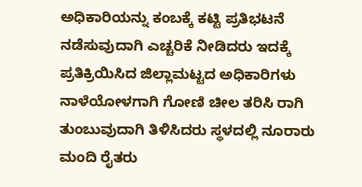ಅಧಿಕಾರಿಯನ್ನು ಕಂಬಕ್ಕೆ ಕಟ್ಟಿ ಪ್ರತಿಭಟನೆ ನಡೆಸುವುದಾಗಿ ಎಚ್ಚರಿಕೆ ನೀಡಿದರು ಇದಕ್ಕೆ ಪ್ರತಿಕ್ರಿಯಿಸಿದ ಜಿಲ್ಲಾಮಟ್ಟದ ಅಧಿಕಾರಿಗಳು ನಾಳೆಯೋಳಗಾಗಿ ಗೋಣಿ ಚೀಲ ತರಿಸಿ ರಾಗಿ ತುಂಬುವುದಾಗಿ ತಿಳಿಸಿದರು ಸ್ಥಳದಲ್ಲಿ ನೂರಾರು ಮಂದಿ ರೈತರು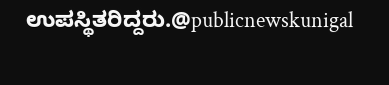ಉಪಸ್ಥಿತರಿದ್ದರು.@publicnewskunigal